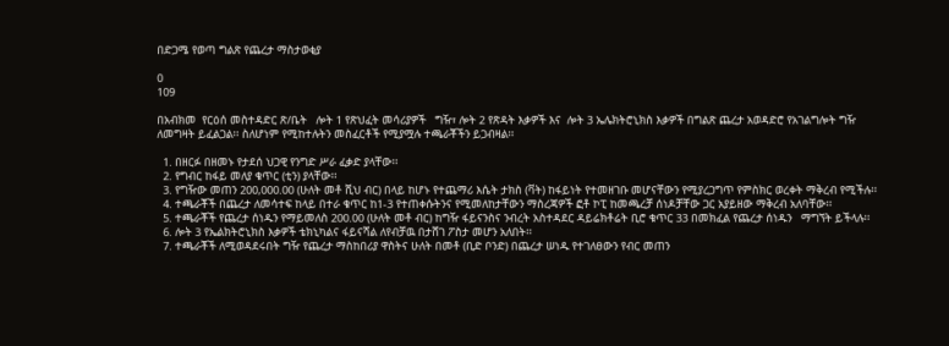በድጋሜ የወጣ ግልጽ የጨረታ ማስታወቂያ

0
109

በአብክመ  የርዕሰ መስተዳድር ጽ/ቤት   ሎት 1 የጽህፈት መሳሪያዎች   ግዥ፣ ሎት 2 የጽዳት እቃዎች እና  ሎት 3 ኤሌክትሮኒክስ እቃዎች በግልጽ ጨረታ አወዳድሮ የአገልግሎት ግዥ ለመግዛት ይፈልጋል፡፡ ስለሆነም የሚከተሉትን መስፈርቶች የሚያሟሉ ተጫራቾችን ይጋብዛል፡፡

  1. በዘርፉ በዘመኑ የታደሰ ህጋዊ የንግድ ሥራ ፈቃድ ያላቸው፡፡
  2. የግብር ከፋይ መለያ ቁጥር (ቲን) ያላቸው፡፡
  3. የግዥው መጠን 200,000.00 (ሁለት መቶ ሺህ ብር) በላይ ከሆኑ የተጨማሪ እሴት ታክስ (ቫት) ከፋይነት የተመዘገቡ መሆናቸውን የሚያረጋግጥ የምስክር ወረቀት ማቅረብ የሚችሉ፡፡
  4. ተጫራቾች በጨረታ ለመሳተፍ ከላይ በተራ ቁጥር ከ1-3 የተጠቀሱትንና የሚመለከታቸውን ማስረጃዎች ፎቶ ኮፒ ከመጫረቻ ሰነዶቻቸው ጋር አያይዘው ማቅረብ አለባቸው፡፡
  5. ተጫራቾች የጨረታ ሰነዱን የማይመለስ 200.00 (ሁለት መቶ ብር) ከግዥ ፋይናንስና ንብረት አስተዳደር ዳይሬክቶሬት ቢሮ ቁጥር 33 በመክፈል የጨረታ ሰነዱን   ማግኘት ይችላሉ፡፡
  6. ሎት 3 የኤልክትሮኒክስ እቃዎች ቴክኒካልና ፋይናሻል ለየብቻዉ በታሸገ ፖስታ መሆን አለበት፡፡
  7. ተጫራቾች ለሚወዳደሩበት ግዥ የጨረታ ማስከበሪያ ዋስትና ሁለት በመቶ (ቢድ ቦንድ) በጨረታ ሠነዱ የተገለፀውን የብር መጠን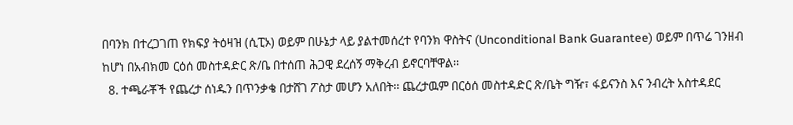በባንክ በተረጋገጠ የክፍያ ትዕዛዝ (ሲፒኦ) ወይም በሁኔታ ላይ ያልተመሰረተ የባንክ ዋስትና (Unconditional Bank Guarantee) ወይም በጥሬ ገንዘብ ከሆነ በአብክመ ርዕሰ መስተዳድር ጽ/ቤ በተሰጠ ሕጋዊ ደረሰኝ ማቅረብ ይኖርባቸዋል፡፡
  8. ተጫራቾች የጨረታ ሰነዱን በጥንቃቄ በታሸገ ፖስታ መሆን አለበት፡፡ ጨረታዉም በርዕሰ መስተዳድር ጽ/ቤት ግዥ፣ ፋይናንስ እና ንብረት አስተዳደር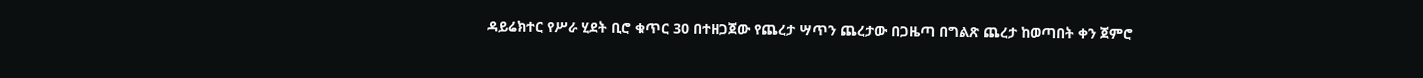ዳይሬክተር የሥራ ሂደት ቢሮ ቁጥር 30 በተዘጋጀው የጨረታ ሣጥን ጨረታው በጋዜጣ በግልጽ ጨረታ ከወጣበት ቀን ጀምሮ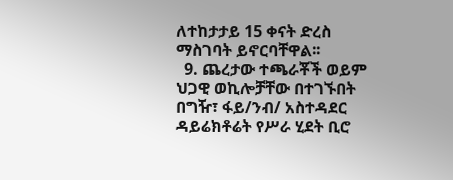ለተከታታይ 15 ቀናት ድረስ ማስገባት ይኖርባቸዋል፡፡
  9. ጨረታው ተጫራቾች ወይም ህጋዊ ወኪሎቻቸው በተገኙበት በግዥ፣ ፋይ/ንብ/ አስተዳደር ዳይሬክቶሬት የሥራ ሂደት ቢሮ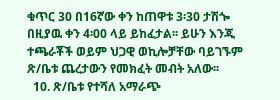ቁጥር 30 በ16ኛው ቀን ከጠዋቱ 3፡30 ታሽጐ በዚያዉ ቀን 4፡00 ላይ ይከፈታል፡፡ ይሁን እንጂ ተጫራቾች ወይም ህጋዊ ወኪሎቻቸው ባይገኙም ጽ/ቤቱ ጨረታውን የመክፈት መብት አለው፡፡
  10. ጽ/ቤቱ የተሻለ አማራጭ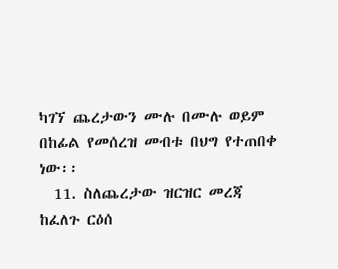ካገኘ ጨረታውን ሙሉ በሙሉ ወይም በከፊል የመሰረዝ መብቱ በህግ የተጠበቀ ነው፡፡
  11. ስለጨረታው ዝርዝር መረጃ ከፈለጉ ርዕሰ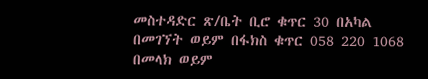መስተዳድር ጽ/ቤት ቢሮ ቁጥር 30 በአካል በመገኘት ወይም በፋክስ ቁጥር 058 220 1068 በመላክ ወይም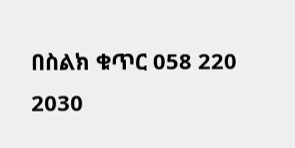በስልክ ቁጥር 058 220 2030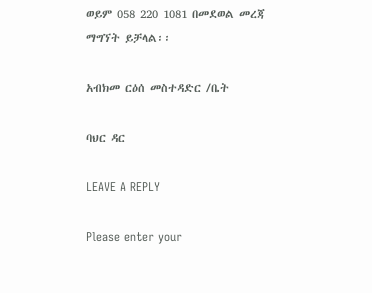ወይም 058 220 1081 በመደወል መረጃ ማግኘት ይቻላል፡፡

አብክመ ርዕሰ መስተዳድር /ቤት

ባህር ዳር

LEAVE A REPLY

Please enter your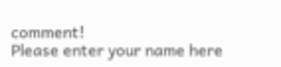comment!
Please enter your name here